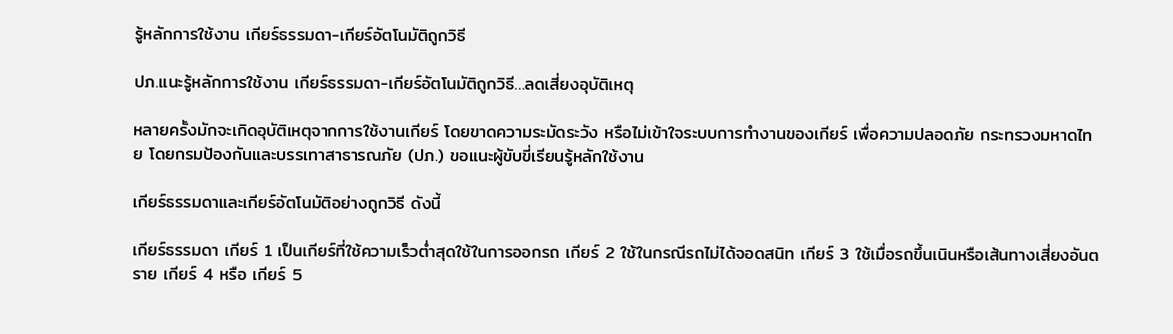รู้หลักการใช้งาน เกียร์ธรรมดา-เกียร์อัตโนมัติถูกวิธี

ปภ.แนะรู้หลักการใช้งาน เกียร์ธรรมดา-เกียร์อัตโนมัติถูกวิธี…ลดเสี่ยงอุบัติเหตุ

หลายครั้งมักจะเกิดอุบัติเหตุจากการใช้งานเกียร์ โดยขาดความระมัดระวัง หรือไม่เข้าใจระบบการทำงานของเกียร์ เพื่อความปลอดภัย กระทรวงมหาดไทย โดยกรมป้องกันและบรรเทาสาธารณภัย (ปภ.) ขอแนะผู้ขับขี่เรียนรู้หลักใช้งาน

เกียร์ธรรมดาและเกียร์อัตโนมัติอย่างถูกวิธี ดังนี้

เกียร์ธรรมดา เกียร์ 1 เป็นเกียร์ที่ใช้ความเร็วต่ำสุดใช้ในการออกรถ เกียร์ 2 ใช้ในกรณีรถไม่ได้จอดสนิท เกียร์ 3 ใช้เมื่อรถขึ้นเนินหรือเส้นทางเสี่ยงอันตราย เกียร์ 4 หรือ เกียร์ 5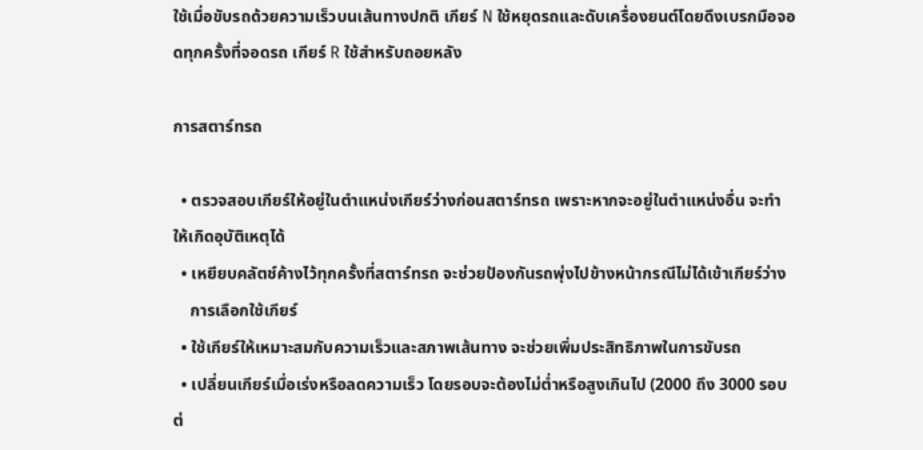ใช้เมื่อขับรถด้วยความเร็วบนเส้นทางปกติ เกียร์ N ใช้หยุดรถและดับเครื่องยนต์โดยดึงเบรกมือจอดทุกครั้งที่จอดรถ เกียร์ R ใช้สำหรับถอยหลัง

การสตาร์ทรถ

  • ตรวจสอบเกียร์ให้อยู่ในตำแหน่งเกียร์ว่างก่อนสตาร์ทรถ เพราะหากจะอยู่ในตำแหน่งอื่น จะทำให้เกิดอุบัติเหตุได้
  • เหยียบคลัตช์ค้างไว้ทุกครั้งที่สตาร์ทรถ จะช่วยป้องกันรถพุ่งไปข้างหน้ากรณีไม่ได้เข้าเกียร์ว่าง
    การเลือกใช้เกียร์
  • ใช้เกียร์ให้เหมาะสมกับความเร็วและสภาพเส้นทาง จะช่วยเพิ่มประสิทธิภาพในการขับรถ
  • เปลี่ยนเกียร์เมื่อเร่งหรือลดความเร็ว โดยรอบจะต้องไม่ต่ำหรือสูงเกินไป (2000 ถึง 3000 รอบต่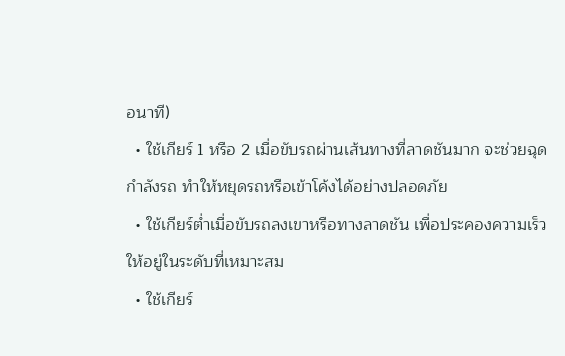อนาที)
  • ใช้เกียร์ 1 หรือ 2 เมื่อขับรถผ่านเส้นทางที่ลาดชันมาก จะช่วยฉุดกำลังรถ ทำให้หยุดรถหรือเข้าโค้งได้อย่างปลอดภัย
  • ใช้เกียร์ต่ำเมื่อขับรถลงเขาหรือทางลาดชัน เพื่อประคองความเร็วให้อยู่ในระดับที่เหมาะสม
  • ใช้เกียร์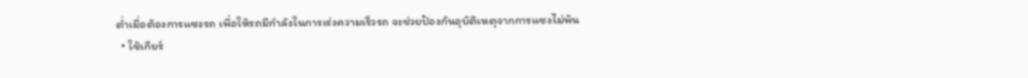ต่ำเมื่อต้องการแซงรถ เพื่อให้รถมีกำลังในการเร่งความเร็วรถ จะช่วยป้องกันอุบัติเหตุจากการแซงไม่พ้น
  • ใช้เกียร์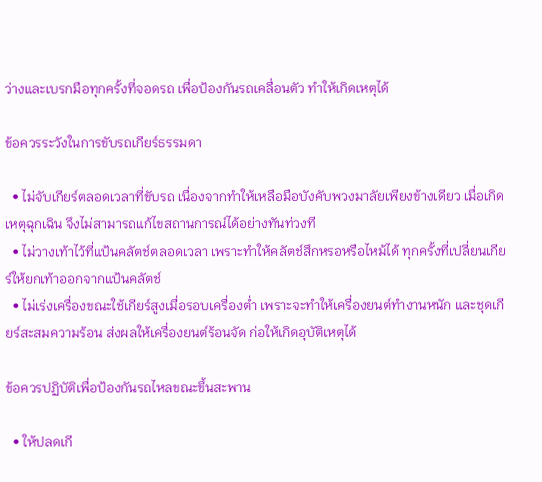ว่างและเบรกมือทุกครั้งที่จอดรถ เพื่อป้องกันรถเคลื่อนตัว ทำให้เกิดเหตุได้

ข้อควรระวังในการขับรถเกียร์ธรรมดา

  • ไม่จับเกียร์ตลอดเวลาที่ขับรถ เนื่องจากทำให้เหลือมือบังคับพวงมาลัยเพียงข้างเดียว เมื่อเกิดเหตุฉุกเฉิน จึงไม่สามารถแก้ไขสถานการณ์ได้อย่างทันท่วงที
  • ไม่วางเท้าไว้ที่แป้นคลัตช์ตลอดเวลา เพราะทำให้คลัตช์สึกหรอหรือไหม้ได้ ทุกครั้งที่เปลี่ยนเกียร์ให้ยกเท้าออกจากแป้นคลัตช์
  • ไม่เร่งเครื่องขณะใช้เกียร์สูงเมื่อรอบเครื่องต่ำ เพราะจะทำให้เครื่องยนต์ทำงานหนัก และชุดเกียร์สะสมความร้อน ส่งผลให้เครื่องยนต์ร้อนจัด ก่อให้เกิดอุบัติเหตุได้

ข้อควรปฏิบัติเพื่อป้องกันรถไหลขณะขึ้นสะพาน

  • ให้ปลดเกี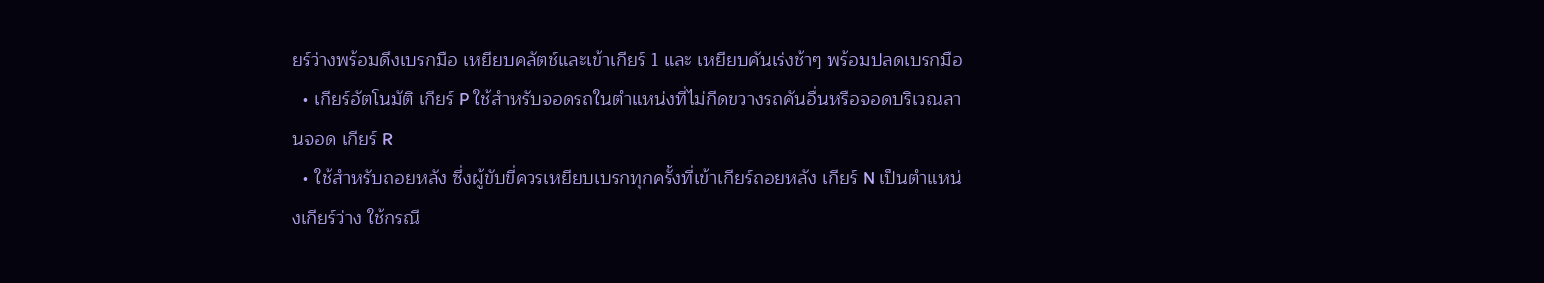ยร์ว่างพร้อมดึงเบรกมือ เหยียบคลัตช์และเข้าเกียร์ 1 และ เหยียบคันเร่งช้าๆ พร้อมปลดเบรกมือ
  • เกียร์อัตโนมัติ เกียร์ P ใช้สำหรับจอดรถในตำแหน่งที่ไม่กีดขวางรถคันอื่นหรือจอดบริเวณลานจอด เกียร์ R
  • ใช้สำหรับถอยหลัง ซึ่งผู้ขับขี่ควรเหยียบเบรกทุกครั้งที่เข้าเกียร์ถอยหลัง เกียร์ N เป็นตำแหน่งเกียร์ว่าง ใช้กรณี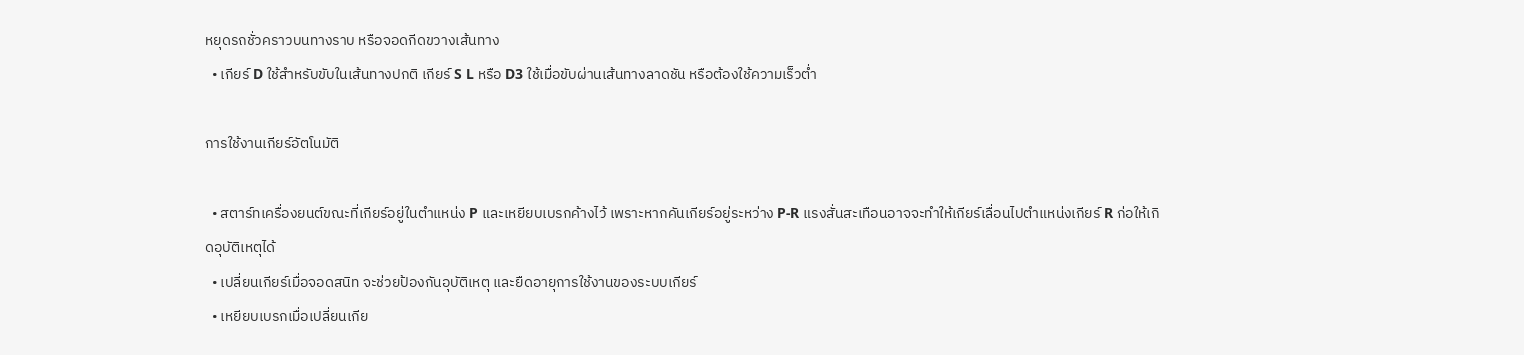หยุดรถชั่วคราวบนทางราบ หรือจอดกีดขวางเส้นทาง
  • เกียร์ D ใช้สำหรับขับในเส้นทางปกติ เกียร์ S L หรือ D3 ใช้เมื่อขับผ่านเส้นทางลาดชัน หรือต้องใช้ความเร็วต่ำ

การใช้งานเกียร์อัตโนมัติ

  • สตาร์ทเครื่องยนต์ขณะที่เกียร์อยู่ในตำแหน่ง P และเหยียบเบรกค้างไว้ เพราะหากคันเกียร์อยู่ระหว่าง P-R แรงสั่นสะเทือนอาจจะทำให้เกียร์เลื่อนไปตำแหน่งเกียร์ R ก่อให้เกิดอุบัติเหตุได้
  • เปลี่ยนเกียร์เมื่อจอดสนิท จะช่วยป้องกันอุบัติเหตุ และยืดอายุการใช้งานของระบบเกียร์
  • เหยียบเบรกเมื่อเปลี่ยนเกีย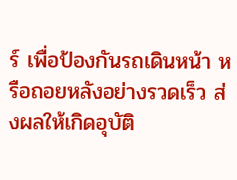ร์ เพื่อป้องกันรถเดินหน้า หรือถอยหลังอย่างรวดเร็ว ส่งผลให้เกิดอุบัติ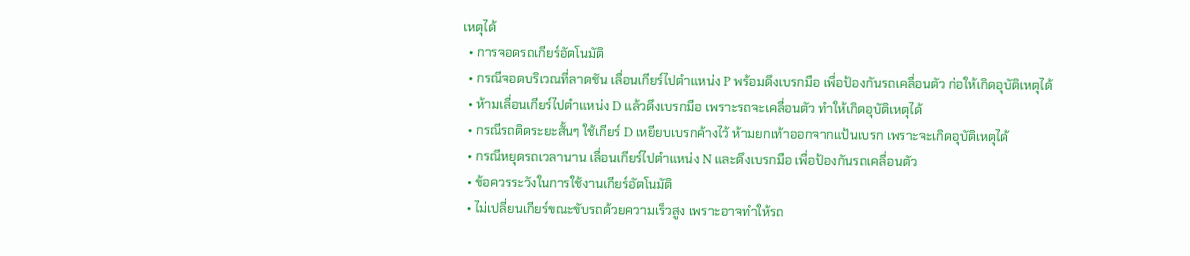เหตุได้
  • การจอดรถเกียร์อัตโนมัติ
  • กรณีจอดบริเวณที่ลาดชัน เลื่อนเกียร์ไปตำแหน่ง P พร้อมดึงเบรกมือ เพื่อป้องกันรถเคลื่อนตัว ก่อให้เกิดอุบัติเหตุได้
  • ห้ามเลื่อนเกียร์ไปตำแหน่ง D แล้วดึงเบรกมือ เพราะรถจะเคลื่อนตัว ทำให้เกิดอุบัติเหตุได้
  • กรณีรถติดระยะสั้นๆ ใช้เกียร์ D เหยียบเบรกค้างไว้ ห้ามยกเท้าออกจากแป้นเบรก เพราะจะเกิดอุบัติเหตุได้
  • กรณีหยุดรถเวลานาน เลื่อนเกียร์ไปตำแหน่ง N และดึงเบรกมือ เพื่อป้องกันรถเคลื่อนตัว
  • ข้อควรระวังในการใช้งานเกียร์อัตโนมัติ
  • ไม่เปลี่ยนเกียร์ขณะขับรถด้วยความเร็วสูง เพราะอาจทำให้รถ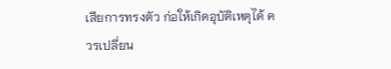เสียการทรงตัว ก่อให้เกิดอุบัติเหตุได้ ควรเปลี่ยน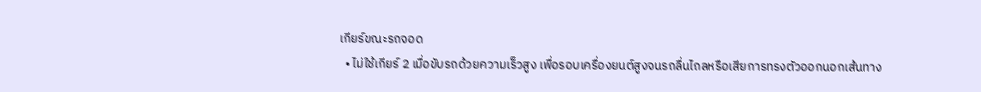เกียร์ขณะรถจอด
  • ไม่ใช้เกียร์ 2 เมื่อขับรถด้วยความเร็วสูง เพื่อรอบเครื่องยนต์สูงจนรถลื่นไถลหรือเสียการทรงตัวออกนอกเส้นทาง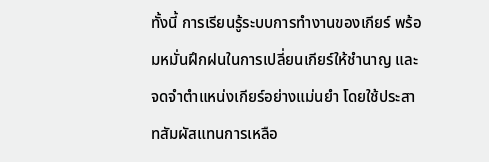ทั้งนี้ การเรียนรู้ระบบการทำงานของเกียร์ พร้อมหมั่นฝึกฝนในการเปลี่ยนเกียร์ให้ชำนาญ และจดจำตำแหน่งเกียร์อย่างแม่นยำ โดยใช้ประสาทสัมผัสแทนการเหลือ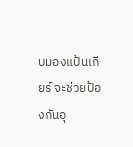บมองแป้นเกียร์ จะช่วยป้องกันอุ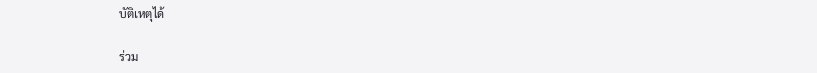บัติเหตุได้

ร่วม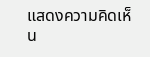แสดงความคิดเห็น